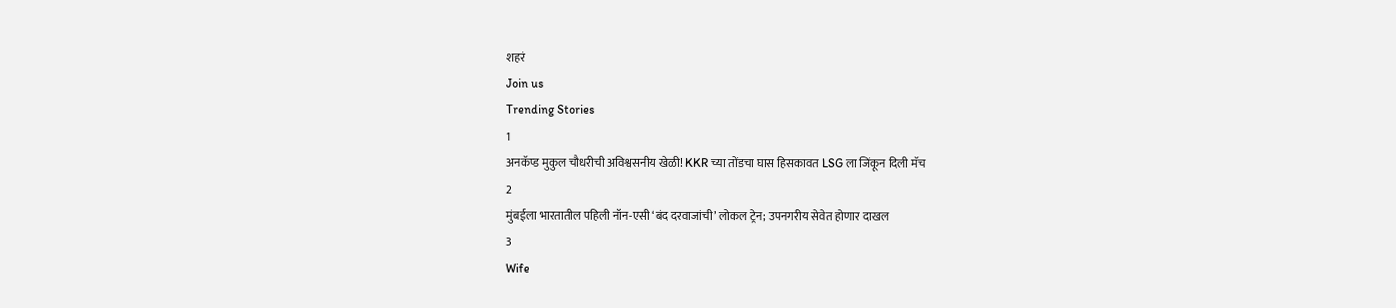शहरं
Join us
Trending Stories
1
अनकॅप्ड मुकुल चौधरीची अविश्वसनीय खेळी! KKR च्या तोंडचा घास हिसकावत LSG ला जिंकून दिली मॅच
2
मुंबईला भारतातील पहिली नॉन-एसी ‘बंद दरवाजांची’ लोकल ट्रेन; उपनगरीय सेवेत होणार दाखल
3
Wife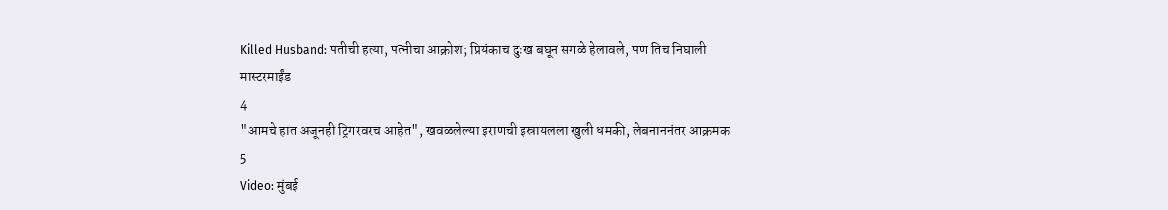Killed Husband: पतीची हत्या, पत्नीचा आक्रोश; प्रियंकाच दुःख बघून सगळे हेलावले, पण तिच निघाली मास्टरमाईंड
4
"आमचे हात अजूनही ट्रिगरवरच आहेत", खवळलेल्या इराणची इस्रायलला खुली धमकी, लेबनाननंतर आक्रमक
5
Video: मुंबई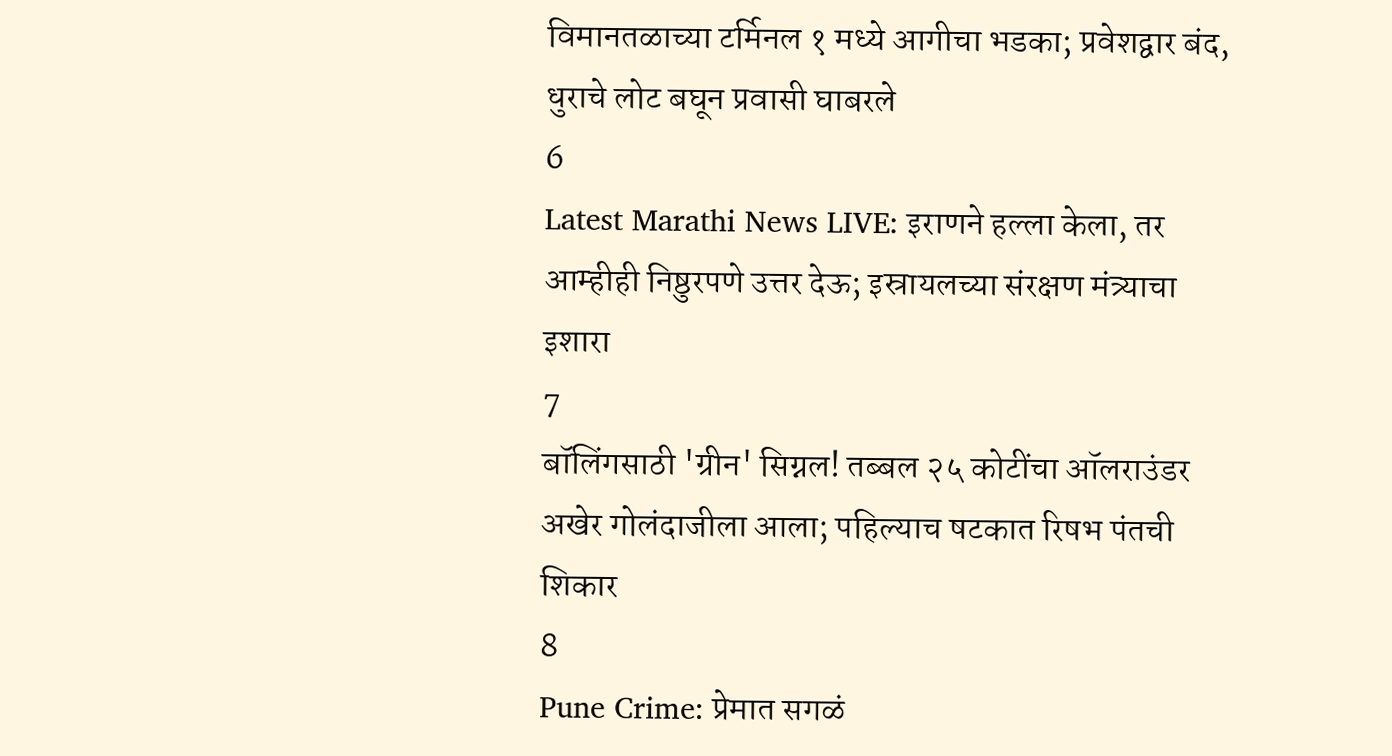विमानतळाच्या टर्मिनल १ मध्ये आगीचा भडका; प्रवेशद्वार बंद, धुराचे लोट बघून प्रवासी घाबरले
6
Latest Marathi News LIVE: इराणने हल्ला केला, तर आम्हीही निष्ठुरपणे उत्तर देऊ; इस्रायलच्या संरक्षण मंत्र्याचा इशारा
7
बॉलिंगसाठी 'ग्रीन' सिग्नल! तब्बल २५ कोटींचा ऑलराउंडर अखेर गोलंदाजीला आला; पहिल्याच षटकात रिषभ पंतची शिकार
8
Pune Crime: प्रेमात सगळं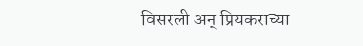विसरली अन् प्रियकराच्या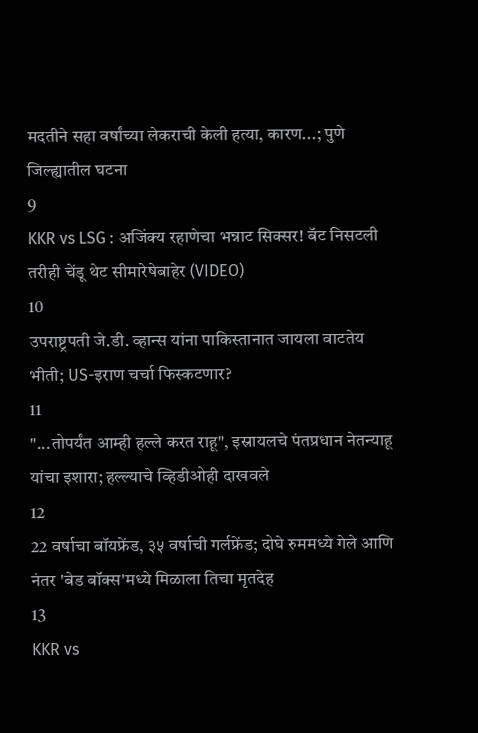मदतीने सहा वर्षांच्या लेकराची केली हत्या, कारण...; पुणे जिल्ह्यातील घटना
9
KKR vs LSG : अजिंक्य रहाणेचा भन्नाट सिक्सर! बॅट निसटली तरीही चेंडू थेट सीमारेषेबाहेर (VIDEO)
10
उपराष्ट्रपती जे.डी. व्हान्स यांना पाकिस्तानात जायला वाटतेय भीती; US-इराण चर्चा फिस्कटणार?
11
"...तोपर्यंत आम्ही हल्ले करत राहू", इस्रायलचे पंतप्रधान नेतन्याहू यांचा इशारा; हल्ल्याचे व्हिडीओही दाखवले
12
22 वर्षाचा बॉयफ्रेंड, ३५ वर्षाची गर्लफ्रेंड; दोघे रुममध्ये गेले आणि नंतर 'बेड बॉक्स'मध्ये मिळाला तिचा मृतदेह
13
KKR vs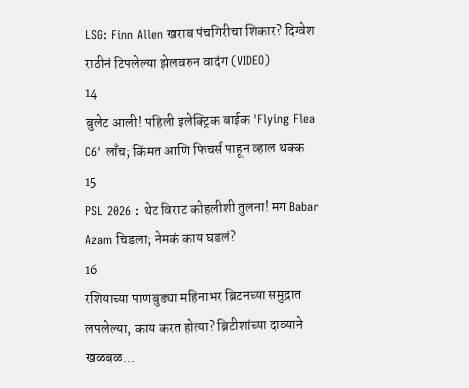LSG: Finn Allen खराब पंचगिरीचा शिकार? दिग्वेश राठीनं टिपलेल्या झेलवरुन वादंग (VIDEO)
14
बुलेट आली! पहिली इलेक्ट्रिक बाईक 'Flying Flea C6' लाँच; किंमत आणि फिचर्स पाहून व्हाल थक्क
15
PSL 2026 : थेट विराट कोहलीशी तुलना! मग Babar Azam चिडला; नेमकं काय घडलं?
16
रशियाच्या पाणबुड्या महिनाभर ब्रिटनच्या समुद्रात लपलेल्या, काय करत होत्या? ब्रिटीशांच्या दाव्याने खळबळ...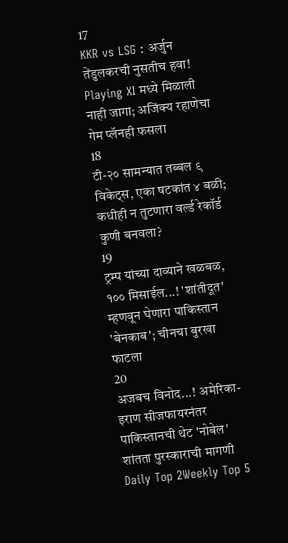17
KKR vs LSG : अर्जुन तेंडुलकरची नुसतीच हवा! Playing XI मध्ये मिळाली नाही जागा; अजिंक्य रहाणेचा गेम प्लॅनही फसला
18
टी-२० सामन्यात तब्बल ९ विकेट्स, एका षटकांत ४ बळी; कधीही न तुटणारा वर्ल्ड रेकॉर्ड कुणी बनवला?
19
ट्रम्प यांच्या दाव्याने खळबळ, १०० मिसाईल...! 'शांतीदूत' म्हणवून घेणारा पाकिस्तान 'बेनकाब'; चीनचा बुरखा फाटला
20
अजबच विनोद...! अमेरिका-इराण सीजफायरनंतर पाकिस्तानची थेट 'नोबेल' शांतता पुरस्काराची मागणी
Daily Top 2Weekly Top 5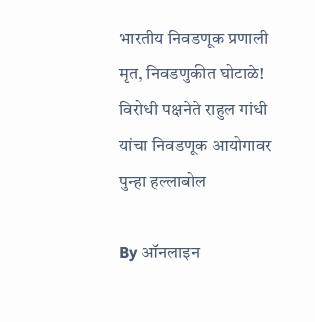भारतीय निवडणूक प्रणाली मृत, निवडणुकीत घोटाळे! विरोधी पक्षनेते राहुल गांधी यांचा निवडणूक आयोगावर पुन्हा हल्लाबोल

By ऑनलाइन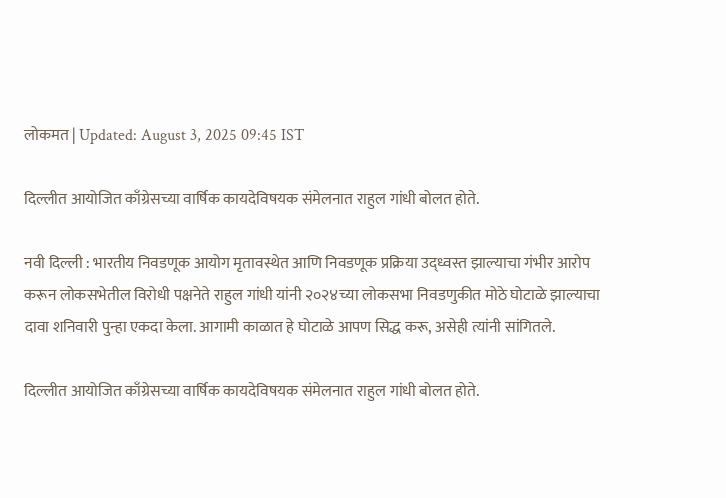लोकमत | Updated: August 3, 2025 09:45 IST

दिल्लीत आयोजित काँग्रेसच्या वार्षिक कायदेविषयक संमेलनात राहुल गांधी बोलत होते.

नवी दिल्ली : भारतीय निवडणूक आयोग मृतावस्थेत आणि निवडणूक प्रक्रिया उद्ध्वस्त झाल्याचा गंभीर आरोप करून लोकसभेतील विरोधी पक्षनेते राहुल गांधी यांनी २०२४च्या लोकसभा निवडणुकीत मोठे घोटाळे झाल्याचा दावा शनिवारी पुन्हा एकदा केला. आगामी काळात हे घोटाळे आपण सिद्ध करू, असेही त्यांनी सांगितले.

दिल्लीत आयोजित काँग्रेसच्या वार्षिक कायदेविषयक संमेलनात राहुल गांधी बोलत होते.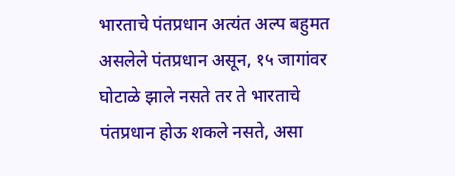भारताचे पंतप्रधान अत्यंत अल्प बहुमत असलेले पंतप्रधान असून, १५ जागांवर घोटाळे झाले नसते तर ते भारताचे पंतप्रधान होऊ शकले नसते, असा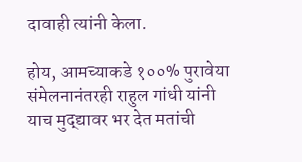दावाही त्यांनी केला.

होय, आमच्याकडे १००% पुरावेया संमेलनानंतरही राहुल गांधी यांनी याच मुद्द्यावर भर देत मतांची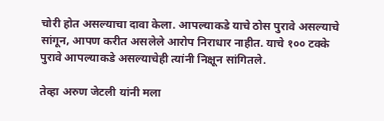चोरी होत असल्याचा दावा केला. आपल्याकडे याचे ठोस पुरावे असल्याचे सांगून, आपण करीत असलेले आरोप निराधार नाहीत. याचे १०० टक्के पुरावे आपल्याकडे असल्याचेही त्यांनी निक्षून सांगितले.

तेव्हा अरुण जेटली यांनी मला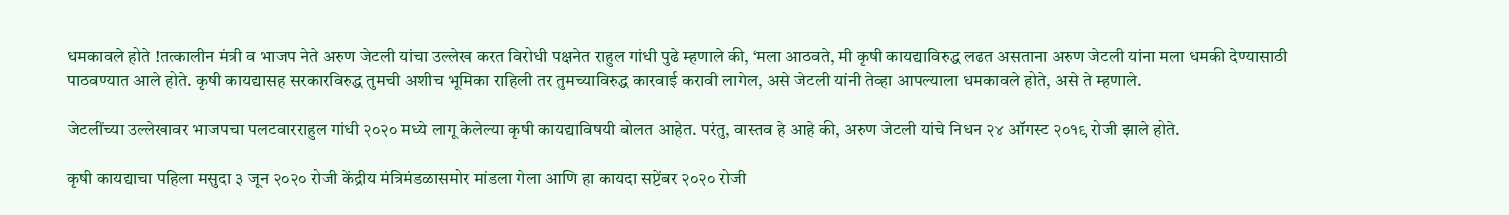धमकावले होते !तत्कालीन मंत्री व भाजप नेते अरुण जेटली यांचा उल्लेख करत विरोधी पक्षनेत राहुल गांधी पुढे म्हणाले की, ‘मला आठवते, मी कृषी कायद्याविरुद्ध लढत असताना अरुण जेटली यांना मला धमकी देण्यासाठी पाठवण्यात आले होते. कृषी कायद्यासह सरकारविरुद्ध तुमची अशीच भूमिका राहिली तर तुमच्याविरुद्ध कारवाई करावी लागेल, असे जेटली यांनी तेव्हा आपल्याला धमकावले होते, असे ते म्हणाले.

जेटलींच्या उल्लेखावर भाजपचा पलटवारराहुल गांधी २०२० मध्ये लागू केलेल्या कृषी कायद्याविषयी बोलत आहेत. परंतु, वास्तव हे आहे की, अरुण जेटली यांचे निधन २४ ऑगस्ट २०१९ रोजी झाले होते.

कृषी कायद्याचा पहिला मसुदा ३ जून २०२० रोजी केंद्रीय मंत्रिमंडळासमोर मांडला गेला आणि हा कायदा सप्टेंबर २०२० रोजी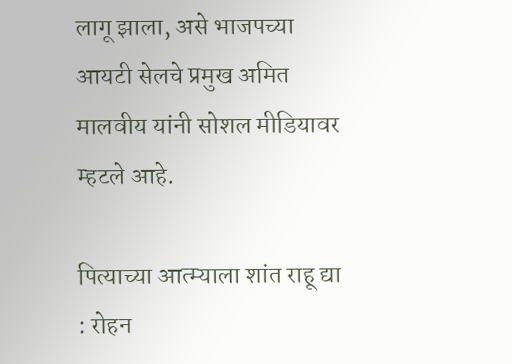लागू झाला, असे भाजपच्या आयटी सेलचे प्रमुख अमित मालवीय यांनी सोशल मीडियावर म्हटले आहे.

पित्याच्या आत्म्याला शांत राहू द्या : रोहन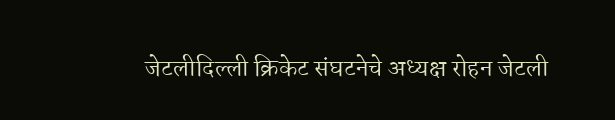जेटलीदिल्ली क्रिकेट संघटनेचे अध्यक्ष रोहन जेटली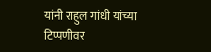यांनी राहुल गांधी यांच्या टिप्पणीवर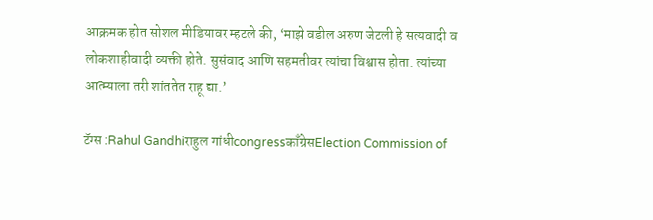आक्रमक होत सोशल मीडियावर म्हटले की, ‘माझे वडील अरुण जेटली हे सत्यवादी व लोकशाहीवादी व्यक्ती होते. सुसंवाद आणि सहमतीवर त्यांचा विश्वास होता. त्यांच्या आत्म्याला तरी शांततेत राहू द्या.’

टॅग्स :Rahul Gandhiराहुल गांधीcongressकाँग्रेसElection Commission of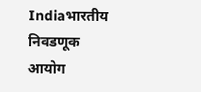Indiaभारतीय निवडणूक आयोग